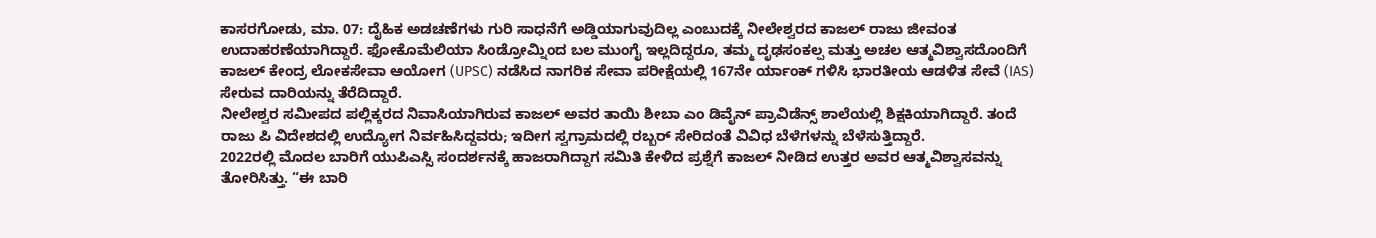ಕಾಸರಗೋಡು, ಮಾ. 07: ದೈಹಿಕ ಅಡಚಣೆಗಳು ಗುರಿ ಸಾಧನೆಗೆ ಅಡ್ಡಿಯಾಗುವುದಿಲ್ಲ ಎಂಬುದಕ್ಕೆ ನೀಲೇಶ್ವರದ ಕಾಜಲ್ ರಾಜು ಜೀವಂತ ಉದಾಹರಣೆಯಾಗಿದ್ದಾರೆ. ಫೋಕೊಮೆಲಿಯಾ ಸಿಂಡ್ರೋಮ್ನಿಂದ ಬಲ ಮುಂಗೈ ಇಲ್ಲದಿದ್ದರೂ, ತಮ್ಮ ದೃಢಸಂಕಲ್ಪ ಮತ್ತು ಅಚಲ ಆತ್ಮವಿಶ್ವಾಸದೊಂದಿಗೆ ಕಾಜಲ್ ಕೇಂದ್ರ ಲೋಕಸೇವಾ ಆಯೋಗ (UPSC) ನಡೆಸಿದ ನಾಗರಿಕ ಸೇವಾ ಪರೀಕ್ಷೆಯಲ್ಲಿ 167ನೇ ರ್ಯಾಂಕ್ ಗಳಿಸಿ ಭಾರತೀಯ ಆಡಳಿತ ಸೇವೆ (IAS) ಸೇರುವ ದಾರಿಯನ್ನು ತೆರೆದಿದ್ದಾರೆ.
ನೀಲೇಶ್ವರ ಸಮೀಪದ ಪಲ್ಲಿಕ್ಕರದ ನಿವಾಸಿಯಾಗಿರುವ ಕಾಜಲ್ ಅವರ ತಾಯಿ ಶೀಬಾ ಎಂ ಡಿವೈನ್ ಪ್ರಾವಿಡೆನ್ಸ್ ಶಾಲೆಯಲ್ಲಿ ಶಿಕ್ಷಕಿಯಾಗಿದ್ದಾರೆ. ತಂದೆ ರಾಜು ಪಿ ವಿದೇಶದಲ್ಲಿ ಉದ್ಯೋಗ ನಿರ್ವಹಿಸಿದ್ದವರು; ಇದೀಗ ಸ್ವಗ್ರಾಮದಲ್ಲಿ ರಬ್ಬರ್ ಸೇರಿದಂತೆ ವಿವಿಧ ಬೆಳೆಗಳನ್ನು ಬೆಳೆಸುತ್ತಿದ್ದಾರೆ.
2022ರಲ್ಲಿ ಮೊದಲ ಬಾರಿಗೆ ಯುಪಿಎಸ್ಸಿ ಸಂದರ್ಶನಕ್ಕೆ ಹಾಜರಾಗಿದ್ದಾಗ ಸಮಿತಿ ಕೇಳಿದ ಪ್ರಶ್ನೆಗೆ ಕಾಜಲ್ ನೀಡಿದ ಉತ್ತರ ಅವರ ಆತ್ಮವಿಶ್ವಾಸವನ್ನು ತೋರಿಸಿತ್ತು. “ಈ ಬಾರಿ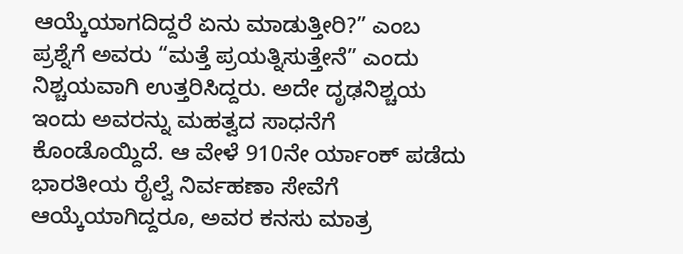ಆಯ್ಕೆಯಾಗದಿದ್ದರೆ ಏನು ಮಾಡುತ್ತೀರಿ?” ಎಂಬ ಪ್ರಶ್ನೆಗೆ ಅವರು “ಮತ್ತೆ ಪ್ರಯತ್ನಿಸುತ್ತೇನೆ” ಎಂದು ನಿಶ್ಚಯವಾಗಿ ಉತ್ತರಿಸಿದ್ದರು. ಅದೇ ದೃಢನಿಶ್ಚಯ ಇಂದು ಅವರನ್ನು ಮಹತ್ವದ ಸಾಧನೆಗೆ ಕೊಂಡೊಯ್ದಿದೆ. ಆ ವೇಳೆ 910ನೇ ರ್ಯಾಂಕ್ ಪಡೆದು ಭಾರತೀಯ ರೈಲ್ವೆ ನಿರ್ವಹಣಾ ಸೇವೆಗೆ ಆಯ್ಕೆಯಾಗಿದ್ದರೂ, ಅವರ ಕನಸು ಮಾತ್ರ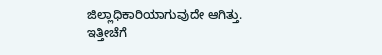ಜಿಲ್ಲಾಧಿಕಾರಿಯಾಗುವುದೇ ಆಗಿತ್ತು.
ಇತ್ತೀಚೆಗೆ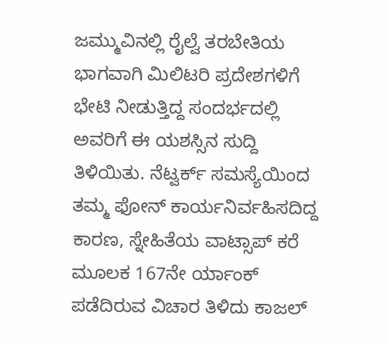ಜಮ್ಮುವಿನಲ್ಲಿ ರೈಲ್ವೆ ತರಬೇತಿಯ ಭಾಗವಾಗಿ ಮಿಲಿಟರಿ ಪ್ರದೇಶಗಳಿಗೆ ಭೇಟಿ ನೀಡುತ್ತಿದ್ದ ಸಂದರ್ಭದಲ್ಲಿ ಅವರಿಗೆ ಈ ಯಶಸ್ಸಿನ ಸುದ್ದಿ ತಿಳಿಯಿತು. ನೆಟ್ವರ್ಕ್ ಸಮಸ್ಯೆಯಿಂದ ತಮ್ಮ ಫೋನ್ ಕಾರ್ಯನಿರ್ವಹಿಸದಿದ್ದ ಕಾರಣ, ಸ್ನೇಹಿತೆಯ ವಾಟ್ಸಾಪ್ ಕರೆ ಮೂಲಕ 167ನೇ ರ್ಯಾಂಕ್ ಪಡೆದಿರುವ ವಿಚಾರ ತಿಳಿದು ಕಾಜಲ್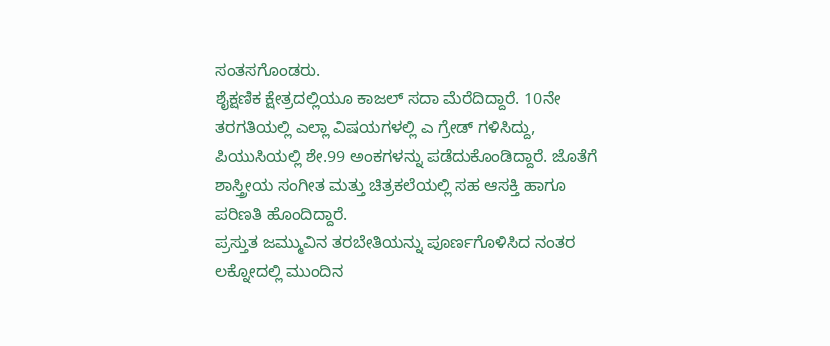ಸಂತಸಗೊಂಡರು.
ಶೈಕ್ಷಣಿಕ ಕ್ಷೇತ್ರದಲ್ಲಿಯೂ ಕಾಜಲ್ ಸದಾ ಮೆರೆದಿದ್ದಾರೆ. 10ನೇ ತರಗತಿಯಲ್ಲಿ ಎಲ್ಲಾ ವಿಷಯಗಳಲ್ಲಿ ಎ ಗ್ರೇಡ್ ಗಳಿಸಿದ್ದು, ಪಿಯುಸಿಯಲ್ಲಿ ಶೇ.99 ಅಂಕಗಳನ್ನು ಪಡೆದುಕೊಂಡಿದ್ದಾರೆ. ಜೊತೆಗೆ ಶಾಸ್ತ್ರೀಯ ಸಂಗೀತ ಮತ್ತು ಚಿತ್ರಕಲೆಯಲ್ಲಿ ಸಹ ಆಸಕ್ತಿ ಹಾಗೂ ಪರಿಣತಿ ಹೊಂದಿದ್ದಾರೆ.
ಪ್ರಸ್ತುತ ಜಮ್ಮುವಿನ ತರಬೇತಿಯನ್ನು ಪೂರ್ಣಗೊಳಿಸಿದ ನಂತರ ಲಕ್ನೋದಲ್ಲಿ ಮುಂದಿನ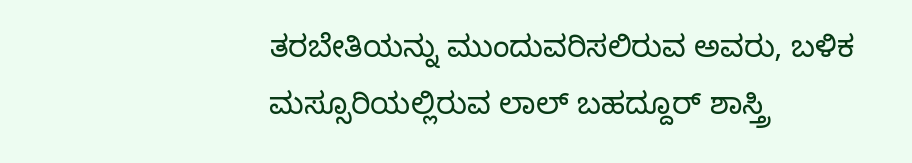ತರಬೇತಿಯನ್ನು ಮುಂದುವರಿಸಲಿರುವ ಅವರು, ಬಳಿಕ ಮಸ್ಸೂರಿಯಲ್ಲಿರುವ ಲಾಲ್ ಬಹದ್ದೂರ್ ಶಾಸ್ತ್ರಿ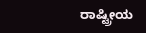ರಾಷ್ಟ್ರೀಯ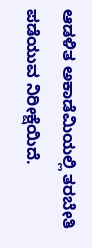ಆಡಳಿತ ಅಕಾಡೆಮಿಯಲ್ಲಿ ತರಬೇತಿ ಪಡೆಯುವ ನಿರೀಕ್ಷೆಯಿದೆ.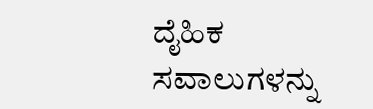ದೈಹಿಕ ಸವಾಲುಗಳನ್ನು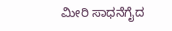ಮೀರಿ ಸಾಧನೆಗೈದ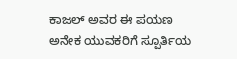ಕಾಜಲ್ ಅವರ ಈ ಪಯಣ ಅನೇಕ ಯುವಕರಿಗೆ ಸ್ಪೂರ್ತಿಯ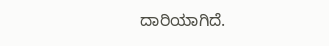ದಾರಿಯಾಗಿದೆ.